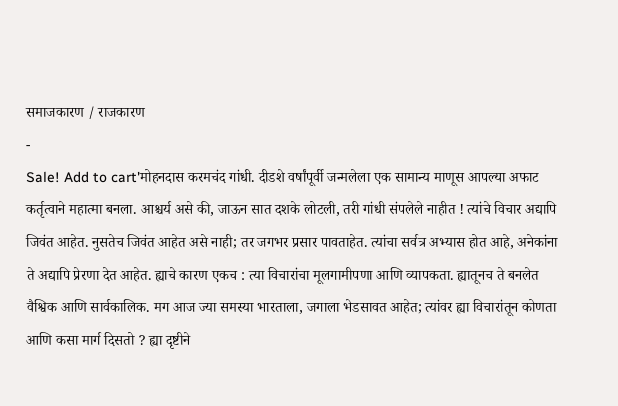समाजकारण / राजकारण
-
Sale! Add to cart'मोहनदास करमचंद गांधी. दीडशे वर्षांपूर्वी जन्मलेला एक सामान्य माणूस आपल्या अफाट कर्तृत्वाने महात्मा बनला. आश्चर्य असे की, जाऊन सात दशके लोटली, तरी गांधी संपलेले नाहीत ! त्यांचे विचार अद्यापि जिवंत आहेत. नुसतेच जिवंत आहेत असे नाही; तर जगभर प्रसार पावताहेत. त्यांचा सर्वत्र अभ्यास होत आहे, अनेकांना ते अद्यापि प्रेरणा देत आहेत. ह्याचे कारण एकच : त्या विचारांचा मूलगामीपणा आणि व्यापकता. ह्यातूनच ते बनलेत वैश्विक आणि सार्वकालिक. मग आज ज्या समस्या भारताला, जगाला भेडसावत आहेत; त्यांवर ह्या विचारांतून कोणता आणि कसा मार्ग दिसतो ? ह्या दृष्टीने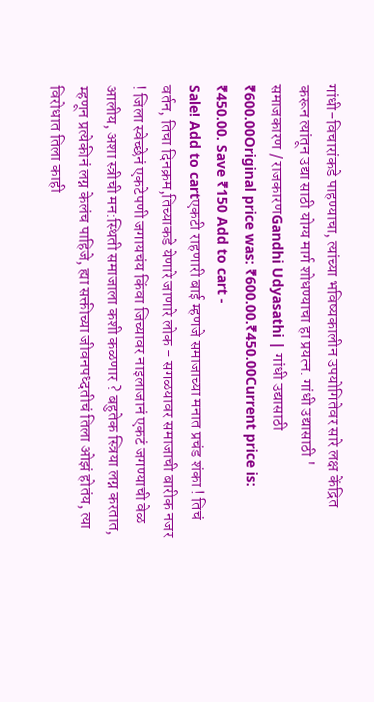गांधी-विचारांकडे पाहण्याचा, त्यांच्या भविष्यकालीन उपयोगितेवर सारे लक्ष केंद्रित करून त्यांतून उद्या साठी योग्य मार्ग शोधण्याचा हा प्रयत्न. गांधी उद्यासाठी '
समाजकारण / राजकारणGandhi Udyasathi | गांधी उद्यासाठी
₹600.00Original price was: ₹600.00.₹450.00Current price is: ₹450.00. Save ₹150 Add to cart -
Sale! Add to cartएकटी राहणारी बाई म्हणजे समाजाच्या मनात प्रचंड शंका ! तिचं वर्तन, तिचा दिनक्रम,तिच्याकडे येणारे जाणारे लोक - सगळयावर समाजाची बारीक नजर ! जिला स्वेच्छेनं एकटेपणी जगायचंय किंवा जिच्यावर नाइलाजानं एकटं जगण्याची वेळ आलीय, अशा स्त्रीची मन:स्थिती समाजाला कशी कळणार ? बहुतेक स्त्रिया लग्न करतात, म्हणून प्रत्येकीनं लग्न केलंच पाहिजे, ह्या सक्तीच्या जीवनपध्दतीचं तिला ओझं होतंय, त्या विरोधात तिला काही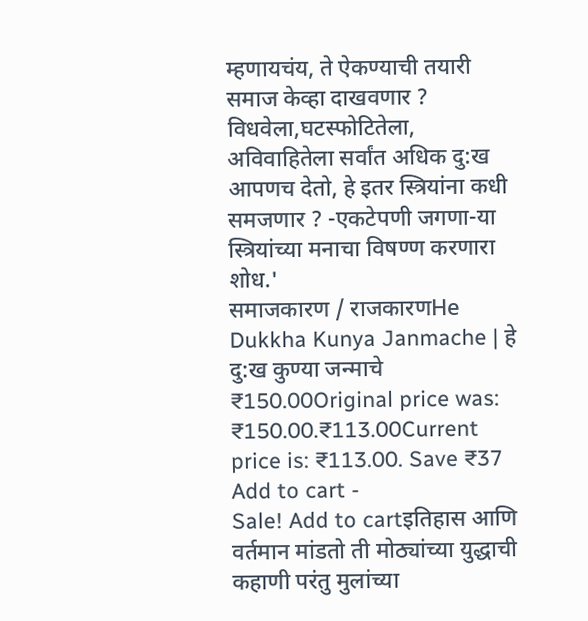म्हणायचंय, ते ऐकण्याची तयारी समाज केव्हा दाखवणार ? विधवेला,घटस्फोटितेला, अविवाहितेला सर्वांत अधिक दु:ख आपणच देतो, हे इतर स्त्रियांना कधी समजणार ? -एकटेपणी जगणा-या स्त्रियांच्या मनाचा विषण्ण करणारा शोध.'
समाजकारण / राजकारणHe Dukkha Kunya Janmache | हे दु:ख कुण्या जन्माचे
₹150.00Original price was: ₹150.00.₹113.00Current price is: ₹113.00. Save ₹37 Add to cart -
Sale! Add to cartइतिहास आणि वर्तमान मांडतो ती मोठ्यांच्या युद्धाची कहाणी परंतु मुलांच्या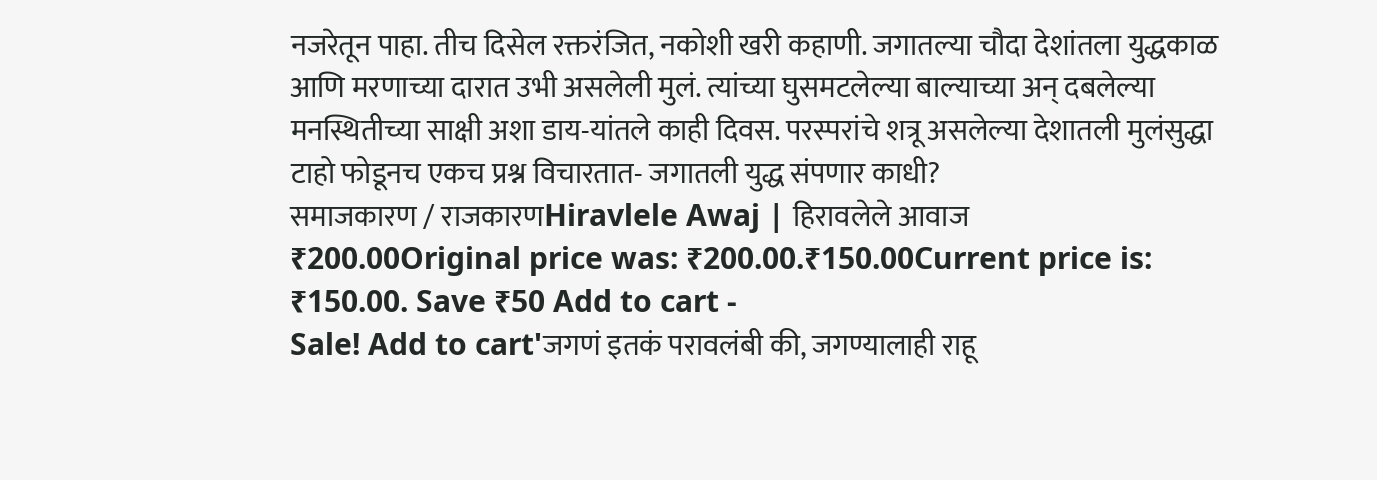नजरेतून पाहा. तीच दिसेल रक्तरंजित, नकोशी खरी कहाणी. जगातल्या चौदा देशांतला युद्धकाळ आणि मरणाच्या दारात उभी असलेली मुलं. त्यांच्या घुसमटलेल्या बाल्याच्या अन् दबलेल्या मनस्थितीच्या साक्षी अशा डाय-यांतले काही दिवस. परस्परांचे शत्रू असलेल्या देशातली मुलंसुद्धा टाहो फोडूनच एकच प्रश्न विचारतात- जगातली युद्ध संपणार काधी?
समाजकारण / राजकारणHiravlele Awaj | हिरावलेले आवाज
₹200.00Original price was: ₹200.00.₹150.00Current price is: ₹150.00. Save ₹50 Add to cart -
Sale! Add to cart'जगणं इतकं परावलंबी की, जगण्यालाही राहू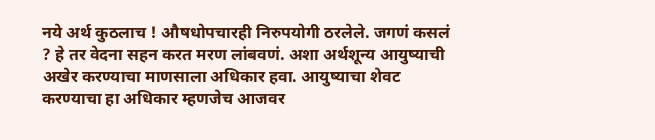नये अर्थ कुठलाच ! औषधोपचारही निरुपयोगी ठरलेले. जगणं कसलं ? हे तर वेदना सहन करत मरण लांबवणं. अशा अर्थशून्य आयुष्याची अखेर करण्याचा माणसाला अधिकार हवा. आयुष्याचा शेवट करण्याचा हा अधिकार म्हणजेच आजवर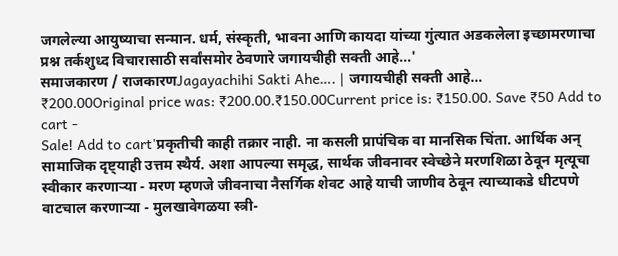जगलेल्या आयुष्याचा सन्मान. धर्म, संस्कृती, भावना आणि कायदा यांच्या गुंत्यात अडकलेला इच्छामरणाचा प्रश्न तर्कशुध्द विचारासाठी सर्वांसमोर ठेवणारे जगायचीही सक्ती आहे...'
समाजकारण / राजकारणJagayachihi Sakti Ahe…. | जगायचीही सक्ती आहे…
₹200.00Original price was: ₹200.00.₹150.00Current price is: ₹150.00. Save ₹50 Add to cart -
Sale! Add to cart'प्रकृतीची काही तक्रार नाही. ना कसली प्रापंचिक वा मानसिक चिंता. आर्थिक अन् सामाजिक दृष्ट्याही उत्तम स्थैर्य. अशा आपल्या समृद्ध, सार्थक जीवनावर स्वेच्छेने मरणशिळा ठेवून मृत्यूचा स्वीकार करणाऱ्या - मरण म्हणजे जीवनाचा नैसर्गिक शेवट आहे याची जाणीव ठेवून त्याच्याकडे धीटपणे वाटचाल करणाऱ्या - मुलखावेगळया स्त्री-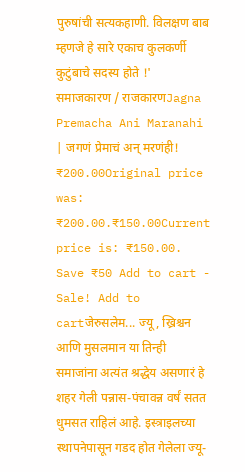पुरुषांची सत्यकहाणी. विलक्षण बाब म्हणजे हे सारे एकाच कुलकर्णी कुटुंबाचे सदस्य होते !'
समाजकारण / राजकारणJagna Premacha Ani Maranahi | जगणं प्रेमाचं अन् मरणंही!
₹200.00Original price was: ₹200.00.₹150.00Current price is: ₹150.00. Save ₹50 Add to cart -
Sale! Add to cartजेरुसलेम... ज्यू, ख्रिश्चन आणि मुसलमान या तिन्ही समाजांना अत्यंत श्रद्धेय असणारं हे शहर गेली पन्नास-पंचावन्न वर्षं सतत धुमसत राहिलं आहे. इस्त्राइलच्या स्थापनेपासून गडद होत गेलेला ज्यू-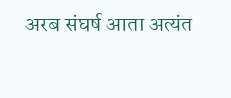अरब संघर्ष आता अत्यंत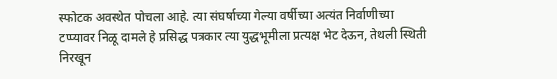स्फोटक अवस्थेत पोचला आहे. त्या संघर्षाच्या गेल्या वर्षीच्या अत्यंत निर्वाणीच्या टप्प्यावर निळू दामले हे प्रसिद्ध पत्रकार त्या युद्धभूमीला प्रत्यक्ष भेट देऊन, तेथली स्थिती निरखून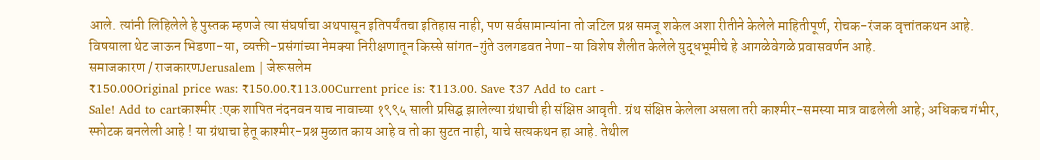आले. त्यांनी लिहिलेले हे पुस्तक म्हणजे त्या संघर्षाचा अथपासून इतिपर्यंतचा इतिहास नाही, पण सर्वसामान्यांना तो जटिल प्रश्न समजू शकेल अशा रीतीने केलेले माहितीपूर्ण, रोचक-रंजक वृत्तांतकथन आहे. विषयाला थेट जाऊन भिडणा-या, व्यक्ती-प्रसंगांच्या नेमक्या निरीक्षणातून किस्से सांगत-गुंते उलगडवत नेणा-या विशेष शैलीत केलेले युद्धभूमीचे हे आगळेवेगळे प्रवासवर्णन आहे.
समाजकारण / राजकारणJerusalem | जेरूसलेम
₹150.00Original price was: ₹150.00.₹113.00Current price is: ₹113.00. Save ₹37 Add to cart -
Sale! Add to cartकाश्मीर :एक शापित नंदनवन याच नावाच्या १९९५ साली प्रसिद्घ झालेल्या ग्रंथाची ही संक्षिप्त आवृती. ग्रंथ संक्षिप्त केलेला असला तरी काश्मीर-समस्या मात्र वाढलेली आहे; अधिकच गंभीर, स्फोटक बनलेली आहे ! या ग्रंथाचा हेतू काश्मीर-प्रश्न मुळात काय आहे व तो का सुटत नाही, याचे सत्यकथन हा आहे. तेथील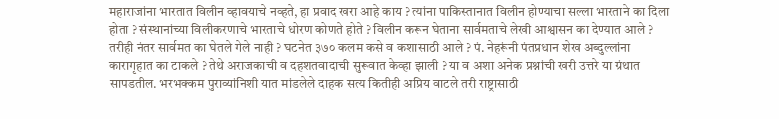महाराजांना भारतात विलीन व्हावयाचे नव्हते, हा प्रवाद खरा आहे काय ? त्यांना पाकिस्तानात विलीन होण्याचा सल्ला भारताने का दिला होता ? संस्थानांच्या विलीकरणाचे भारताचे धोरण कोणते होते ? विलीन करून घेताना सार्वमताचे लेखी आश्वासन का देण्यात आले ? तरीही नंतर सार्वमत का घेतले गेले नाही ? घटनेत ३७० कलम कसे व कशासाठी आले ? पं. नेहरूंनी पंतप्रधान शेख अब्दुल्लांना कारागृहात का टाकले ? तेथे अराजकाची व दहशतवादाची सुरूवात केव्हा झाली ? या व अशा अनेक प्रश्नांची खरी उत्तरे या ग्रंथात सापडतील. भरभक्कम पुराव्यांनिशी यात मांडलेले दाहक सत्य कितीही अप्रिय वाटले तरी राष्ट्रासाठी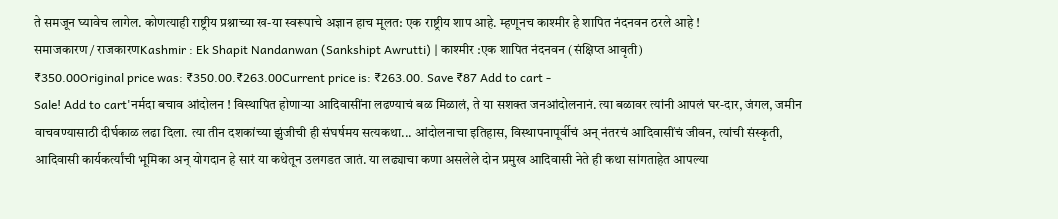ते समजून घ्यावेच लागेल. कोणत्याही राष्ट्रीय प्रश्नाच्या ख-या स्वरूपाचे अज्ञान हाच मूलत: एक राष्ट्रीय शाप आहे. म्हणूनच काश्मीर हे शापित नंदनवन ठरले आहे !
समाजकारण / राजकारणKashmir : Ek Shapit Nandanwan (Sankshipt Awrutti) | काश्मीर :एक शापित नंदनवन (संक्षिप्त आवृती)
₹350.00Original price was: ₹350.00.₹263.00Current price is: ₹263.00. Save ₹87 Add to cart -
Sale! Add to cart'नर्मदा बचाव आंदोलन ! विस्थापित होणाऱ्या आदिवासींना लढण्याचं बळ मिळालं, ते या सशक्त जनआंदोलनानं. त्या बळावर त्यांनी आपलं घर-दार, जंगल, जमीन वाचवण्यासाठी दीर्घकाळ लढा दिला. त्या तीन दशकांच्या झुंजीची ही संघर्षमय सत्यकथा... आंदोलनाचा इतिहास, विस्थापनापूर्वीचं अन् नंतरचं आदिवासींचं जीवन, त्यांची संस्कृती, आदिवासी कार्यकर्त्यांची भूमिका अन् योगदान हे सारं या कथेतून उलगडत जातं. या लढ्याचा कणा असलेले दोन प्रमुख आदिवासी नेते ही कथा सांगताहेत आपल्या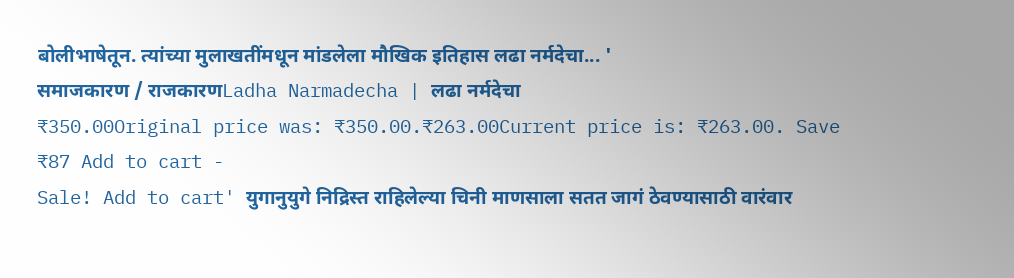बोलीभाषेतून. त्यांच्या मुलाखतींमधून मांडलेला मौखिक इतिहास लढा नर्मदेचा... '
समाजकारण / राजकारणLadha Narmadecha | लढा नर्मदेचा
₹350.00Original price was: ₹350.00.₹263.00Current price is: ₹263.00. Save ₹87 Add to cart -
Sale! Add to cart' युगानुयुगे निद्रिस्त राहिलेल्या चिनी माणसाला सतत जागं ठेवण्यासाठी वारंवार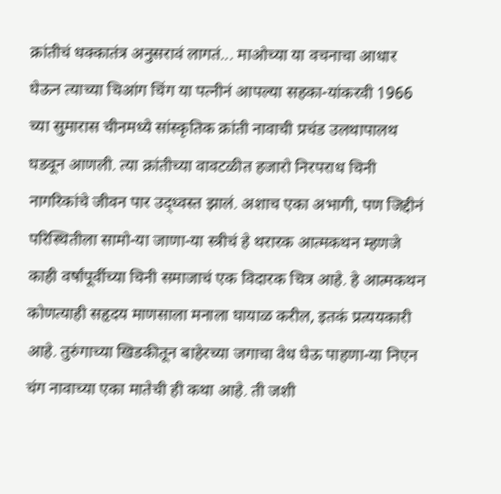क्रांतीचं धक्कातंत्र अनुसरावं लागतं... माओच्या या वचनाचा आधार घेऊन त्याच्या चिआंग चिंग या पत्नीनं आपल्या सहका-यांकरवी 1966 च्या सुमारास चीनमध्ये सांस्कृतिक क्रांती नावाची प्रचंड उलथापालथ घडवून आणली. त्या क्रांतीच्या वावटळीत हजारो निरपराध चिनी नागरिकांचे जीवन पार उद्ध्वस्त झालं. अशाच एका अभागी, पण जिद्दीनं परिस्थितीला सामो-या जाणा-या स्त्रीचं हे थरारक आत्मकथन म्हणजे काही वर्षांपूर्वीच्या चिनी समाजाचं एक विदारक चित्र आहे. हे आत्मकथन कोणत्याही सहृदय माणसाला मनाला घायाळ करील, इतकं प्रत्ययकारी आहे. तुरुंगाच्या खिडकीतून बाहेरच्या जगाचा वेध घेऊ पाहणा-या निएन चंग नावाच्या एका मातेची ही कथा आहे. ती जशी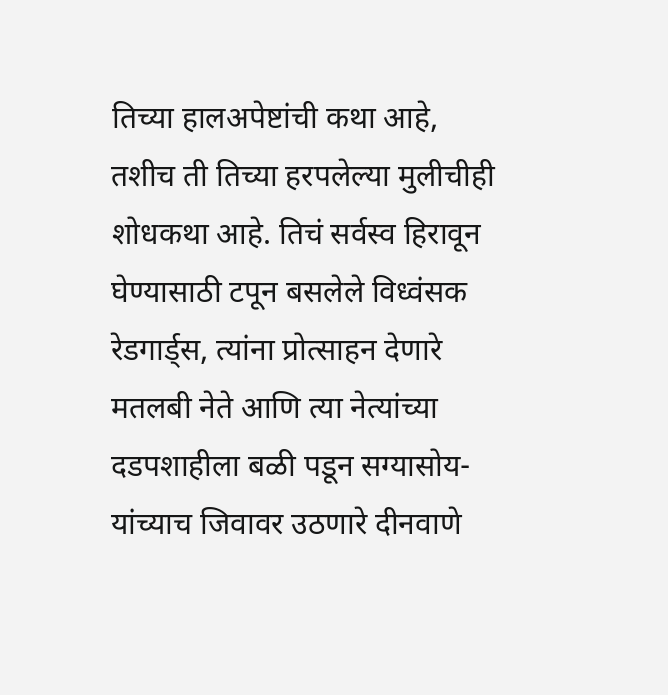तिच्या हालअपेष्टांची कथा आहे, तशीच ती तिच्या हरपलेल्या मुलीचीही शोधकथा आहे. तिचं सर्वस्व हिरावून घेण्यासाठी टपून बसलेले विध्वंसक रेडगार्ड्स, त्यांना प्रोत्साहन देणारे मतलबी नेते आणि त्या नेत्यांच्या दडपशाहीला बळी पडून सग्यासोय-यांच्याच जिवावर उठणारे दीनवाणे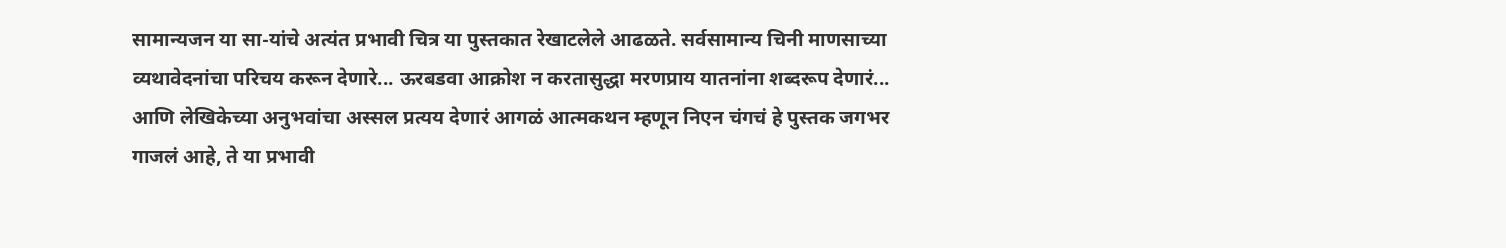सामान्यजन या सा-यांचे अत्यंत प्रभावी चित्र या पुस्तकात रेखाटलेले आढळते. सर्वसामान्य चिनी माणसाच्या व्यथावेदनांचा परिचय करून देणारे... ऊरबडवा आक्रोश न करतासुद्धा मरणप्राय यातनांना शब्दरूप देणारं... आणि लेखिकेच्या अनुभवांचा अस्सल प्रत्यय देणारं आगळं आत्मकथन म्हणून निएन चंगचं हे पुस्तक जगभर गाजलं आहे, ते या प्रभावी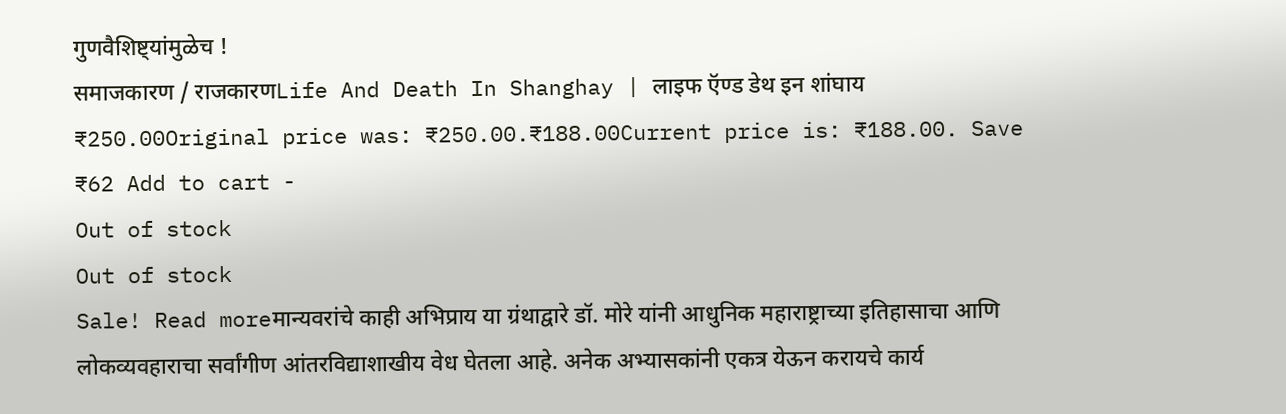गुणवैशिष्ट्यांमुळेच !
समाजकारण / राजकारणLife And Death In Shanghay | लाइफ ऍण्ड डेथ इन शांघाय
₹250.00Original price was: ₹250.00.₹188.00Current price is: ₹188.00. Save ₹62 Add to cart -
Out of stock
Out of stock
Sale! Read moreमान्यवरांचे काही अभिप्राय या ग्रंथाद्वारे डॉ. मोरे यांनी आधुनिक महाराष्ट्राच्या इतिहासाचा आणि लोकव्यवहाराचा सर्वांगीण आंतरविद्याशाखीय वेध घेतला आहे. अनेक अभ्यासकांनी एकत्र येऊन करायचे कार्य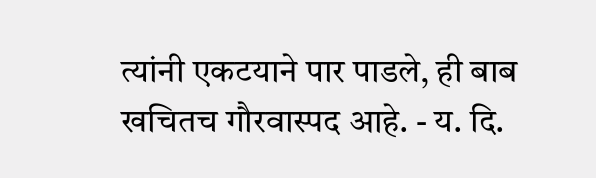त्यांनी एकटयाने पार पाडले, ही बाब खचितच गौरवास्पद आहे. - य. दि.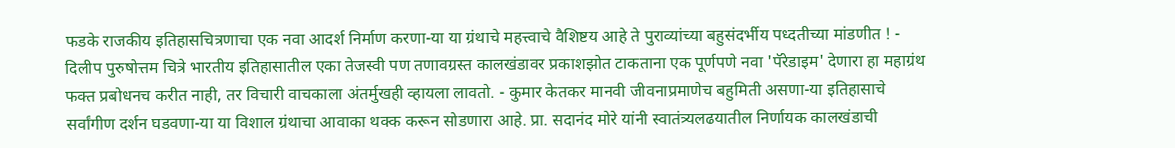फडके राजकीय इतिहासचित्रणाचा एक नवा आदर्श निर्माण करणा-या या ग्रंथाचे महत्त्वाचे वैशिष्टय आहे ते पुराव्यांच्या बहुसंदर्भीय पध्दतीच्या मांडणीत ! - दिलीप पुरुषोत्तम चित्रे भारतीय इतिहासातील एका तेजस्वी पण तणावग्रस्त कालखंडावर प्रकाशझोत टाकताना एक पूर्णपणे नवा 'पॅरेडाइम' देणारा हा महाग्रंथ फक्त प्रबोधनच करीत नाही, तर विचारी वाचकाला अंतर्मुखही व्हायला लावतो. - कुमार केतकर मानवी जीवनाप्रमाणेच बहुमिती असणा-या इतिहासाचे सर्वांगीण दर्शन घडवणा-या या विशाल ग्रंथाचा आवाका थक्क करून सोडणारा आहे. प्रा. सदानंद मोरे यांनी स्वातंत्र्यलढयातील निर्णायक कालखंडाची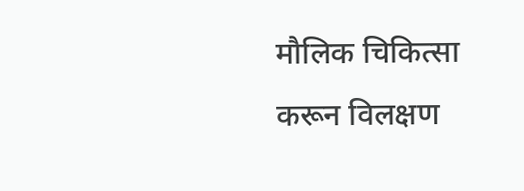मौलिक चिकित्सा करून विलक्षण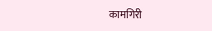कामगिरी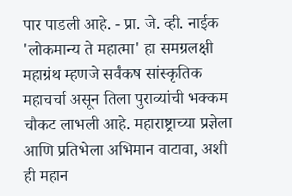पार पाडली आहे. - प्रा. जे. व्ही. नाईक 'लोकमान्य ते महात्मा' हा समग्रलक्षी महाग्रंथ म्हणजे सर्वंकष सांस्कृतिक महाचर्चा असून तिला पुराव्यांची भक्कम चौकट लाभली आहे. महाराष्ट्राच्या प्रज्ञेला आणि प्रतिभेला अभिमान वाटावा, अशी ही महान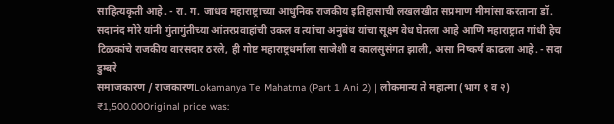साहित्यकृती आहे. - रा. ग. जाधव महाराष्ट्राच्या आधुनिक राजकीय इतिहासाची लखलखीत सप्रमाण मीमांसा करताना डॉ. सदानंद मोरे यांनी गुंतागुंतीच्या आंतरप्रवाहांची उकल व त्यांचा अनुबंध यांचा सूक्ष्म वेध घेतला आहे आणि महाराष्ट्रात गांधी हेच टिळकांचे राजकीय वारसदार ठरले, ही गोष्ट महाराष्ट्रधर्माला साजेशी व कालसुसंगत झाली, असा निष्कर्ष काढला आहे. - सदा डुम्बरे
समाजकारण / राजकारणLokamanya Te Mahatma (Part 1 Ani 2) | लोकमान्य ते महात्मा (भाग १ व २)
₹1,500.00Original price was: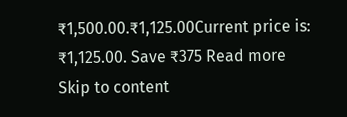₹1,500.00.₹1,125.00Current price is: ₹1,125.00. Save ₹375 Read more
Skip to content